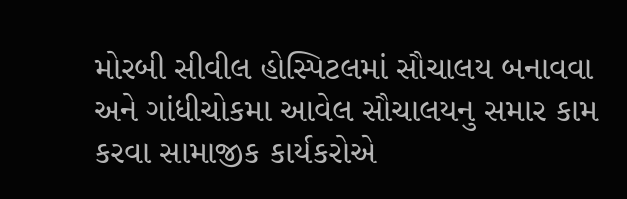મોરબી સીવીલ હોસ્પિટલમાં સૌચાલય બનાવવા અને ગાંધીચોકમા આવેલ સૌચાલયનુ સમાર કામ કરવા સામાજીક કાર્યકરોએ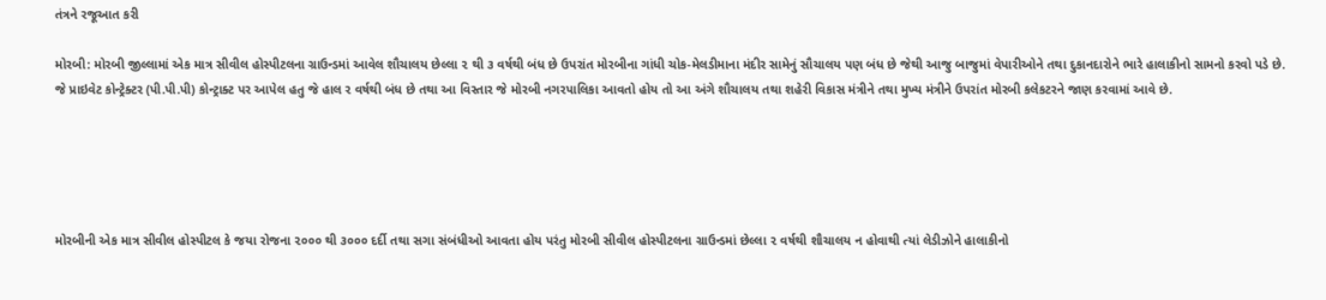તંત્રને રજૂઆત કરી

મોરબી: મોરબી જીલ્લામાં એક માત્ર સીવીલ હોસ્પીટલના ગ્રાઉન્ડમાં આવેલ શૌચાલય છેલ્લા ૨ થી ૩ વર્ષથી બંધ છે ઉપરાંત મોરબીના ગાંધી ચોક-મેલડીમાના મંદીર સામેનું સૌચાલય પણ બંધ છે જેથી આજુ બાજુમાં વેપારીઓને તથા દુકાનદારોને ભારે હાલાકીનો સામનો કરવો પડે છે. જે પ્રાઇવેટ કોન્ટ્રેક્ટર (પી.પી.પી) કોન્ટ્રાક્ટ પર આપેલ હતુ જે હાલ ર વર્ષથી બંધ છે તથા આ વિસ્તાર જે મોરબી નગરપાલિકા આવતો હોય તો આ અંગે શૌચાલય તથા શહેરી વિકાસ મંત્રીને તથા મુખ્ય મંત્રીને ઉપરાંત મોરબી કલેકટરને જાણ કરવામાં આવે છે.





મોરબીની એક માત્ર સીવીલ હોસ્પીટલ કે જયા રોજના ૨૦૦૦ થી ૩૦૦૦ દર્દી તથા સગા સંબંધીઓ આવતા હોય પરંતુ મોરબી સીવીલ હોસ્પીટલના ગ્રાઉન્ડમાં છેલ્લા ૨ વર્ષથી શૌચાલય ન હોવાથી ત્યાં લેડીઝોને હાલાકીનો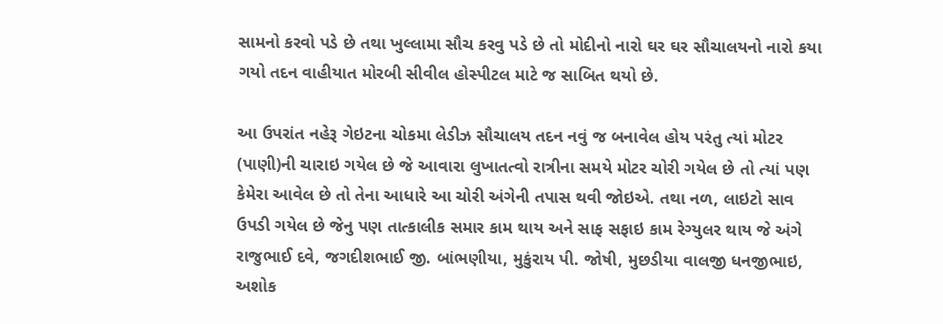સામનો કરવો પડે છે તથા ખુલ્લામા સૌચ કરવુ પડે છે તો મોદીનો નારો ઘર ઘર સૌચાલયનો નારો કયા ગયો તદન વાહીયાત મોરબી સીવીલ હોસ્પીટલ માટે જ સાબિત થયો છે.

આ ઉપરાંત નહેરૂ ગેઇટના ચોકમા લેડીઝ સૌચાલય તદન નવું જ બનાવેલ હોય પરંતુ ત્યાં મોટર (પાણી)ની ચારાઇ ગયેલ છે જે આવારા લુખાતત્વો રાત્રીના સમયે મોટર ચોરી ગયેલ છે તો ત્યાં પણ કેમેરા આવેલ છે તો તેના આધારે આ ચોરી અંગેની તપાસ થવી જોઇએ. તથા નળ, લાઇટો સાવ ઉપડી ગયેલ છે જેનુ પણ તાત્કાલીક સમાર કામ થાય અને સાફ સફાઇ કામ રેગ્યુલર થાય જે અંગે રાજુભાઈ દવે, જગદીશભાઈ જી. બાંભણીયા, મુકુંરાય પી. જોષી, મુછડીયા વાલજી ધનજીભાઇ, અશોક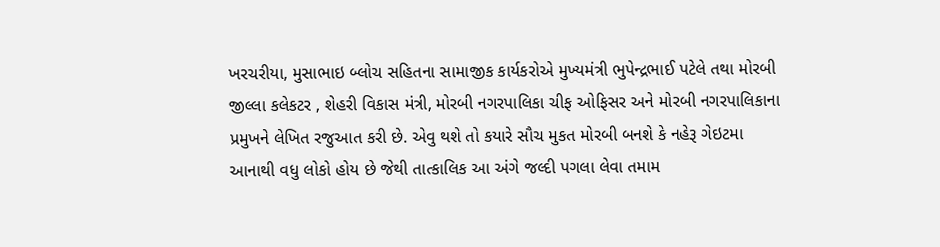ખરચરીયા, મુસાભાઇ બ્લોચ સહિતના સામાજીક કાર્યકરોએ મુખ્યમંત્રી ભુપેન્દ્રભાઈ પટેલે તથા મોરબી જીલ્લા કલેકટર , શેહરી વિકાસ મંત્રી, મોરબી નગરપાલિકા ચીફ ઓફિસર અને મોરબી નગરપાલિકાના પ્રમુખને લેખિત રજુઆત કરી છે. એવુ થશે તો કયારે સૌચ મુકત મોરબી બનશે કે નહેરૂ ગેઇટમા આનાથી વધુ લોકો હોય છે જેથી તાત્કાલિક આ અંગે જલ્દી પગલા લેવા તમામ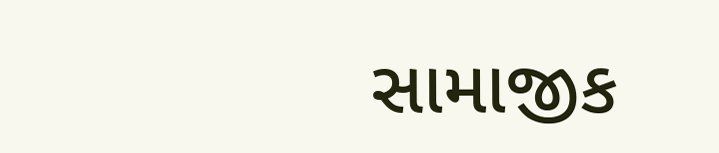સામાજીક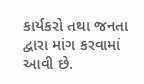કાર્યકરો તથા જનતા દ્વારા માંગ કરવામાં આવી છે.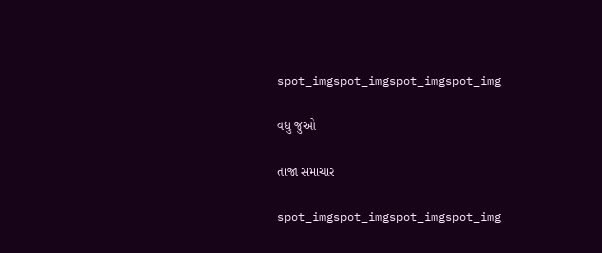spot_imgspot_imgspot_imgspot_img

વધુ જુઓ

તાજા સમાચાર

spot_imgspot_imgspot_imgspot_img